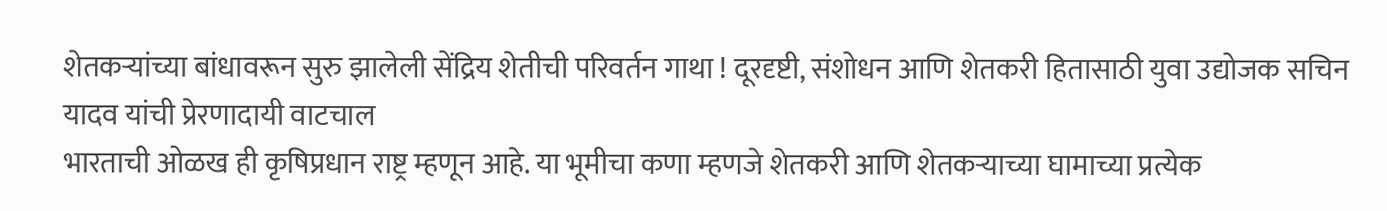शेतकऱ्यांच्या बांधावरून सुरु झालेली सेंद्रिय शेतीची परिवर्तन गाथा ! दूरदृष्टी, संशोधन आणि शेतकरी हितासाठी युवा उद्योजक सचिन यादव यांची प्रेरणादायी वाटचाल
भारताची ओळख ही कृषिप्रधान राष्ट्र म्हणून आहे. या भूमीचा कणा म्हणजे शेतकरी आणि शेतकऱ्याच्या घामाच्या प्रत्येक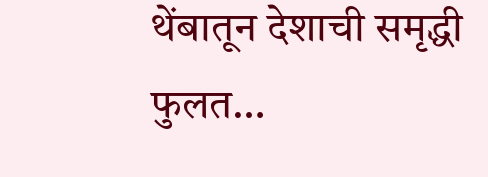थेंबातून देशाची समृद्धी फुलत…